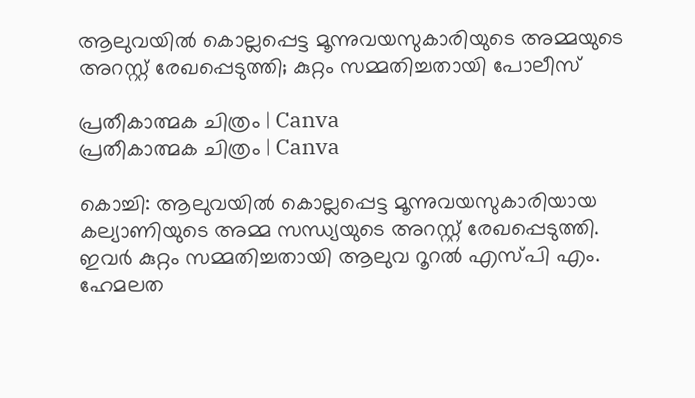ആലുവയിൽ കൊല്ലപ്പെട്ട മൂന്നുവയസുകാരിയുടെ അമ്മയുടെ അറസ്റ്റ് രേഖപ്പെടുത്തി; കുറ്റം സമ്മതിച്ചതായി പോലീസ്

പ്രതീകാത്മക ചിത്രം | Canva
പ്രതീകാത്മക ചിത്രം | Canva

കൊച്ചി: ആലുവയില്‍ കൊല്ലപ്പെട്ട മൂന്നുവയസുകാരിയായ കല്യാണിയുടെ അമ്മ സന്ധ്യയുടെ അറസ്റ്റ് രേഖപ്പെടുത്തി. ഇവര്‍ കുറ്റം സമ്മതിച്ചതായി ആലുവ റൂറല്‍ എസ്പി എം. ഹേമലത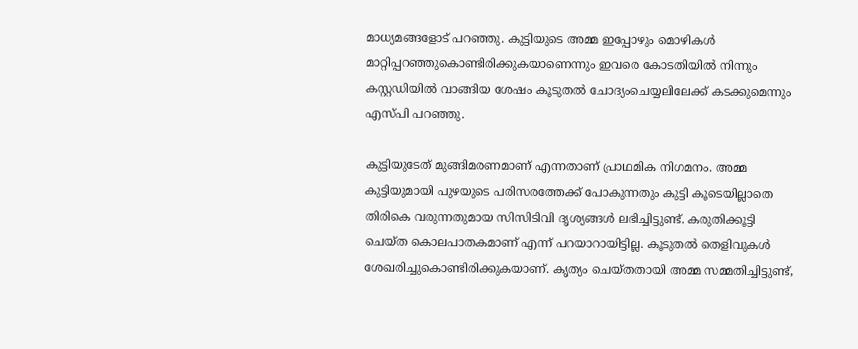മാധ്യമങ്ങളോട് പറഞ്ഞു. കുട്ടിയുടെ അമ്മ ഇപ്പോഴും മൊഴികള്‍ മാറ്റിപ്പറഞ്ഞുകൊണ്ടിരിക്കുകയാണെന്നും ഇവരെ കോടതിയില്‍ നിന്നും കസ്റ്റഡിയില്‍ വാങ്ങിയ ശേഷം കൂടുതല്‍ ചോദ്യംചെയ്യലിലേക്ക് കടക്കുമെന്നും എസ്പി പറഞ്ഞു.

കുട്ടിയുടേത് മുങ്ങിമരണമാണ് എന്നതാണ് പ്രാഥമിക നിഗമനം. അമ്മ കുട്ടിയുമായി പുഴയുടെ പരിസരത്തേക്ക് പോകുന്നതും കുട്ടി കൂടെയില്ലാതെ തിരികെ വരുന്നതുമായ സിസിടിവി ദൃശ്യങ്ങള്‍ ലഭിച്ചിട്ടുണ്ട്. കരുതിക്കൂട്ടി ചെയ്ത കൊലപാതകമാണ് എന്ന് പറയാറായിട്ടില്ല. കൂടുതല്‍ തെളിവുകള്‍ ശേഖരിച്ചുകൊണ്ടിരിക്കുകയാണ്. കൃത്യം ചെയ്തതായി അമ്മ സമ്മതിച്ചിട്ടുണ്ട്,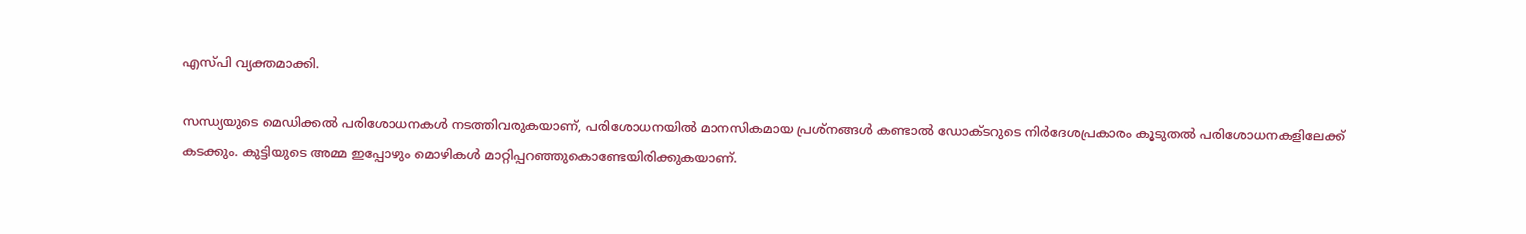എസ്പി വ്യക്തമാക്കി.

സന്ധ്യയുടെ മെഡിക്കല്‍ പരിശോധനകള്‍ നടത്തിവരുകയാണ്, പരിശോധനയില്‍ മാനസികമായ പ്രശ്‌നങ്ങള്‍ കണ്ടാല്‍ ഡോക്ടറുടെ നിര്‍ദേശപ്രകാരം കൂടുതല്‍ പരിശോധനകളിലേക്ക് കടക്കും. കുട്ടിയുടെ അമ്മ ഇപ്പോഴും മൊഴികള്‍ മാറ്റിപ്പറഞ്ഞുകൊണ്ടേയിരിക്കുകയാണ്.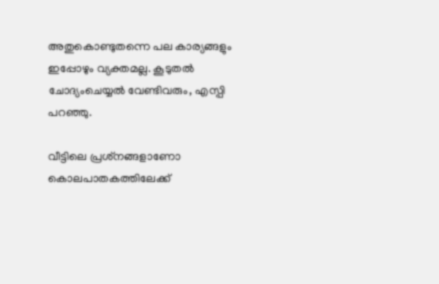അതുകൊണ്ടുതന്നെ പല കാര്യങ്ങളും ഇപ്പോഴും വ്യക്തമല്ല. കൂടുതല്‍ ചോദ്യംചെയ്യല്‍ വേണ്ടിവരും, എസ്പി പറഞ്ഞു.

വീട്ടിലെ പ്രശ്‌നങ്ങളാണോ കൊലപാതകത്തിലേക്ക്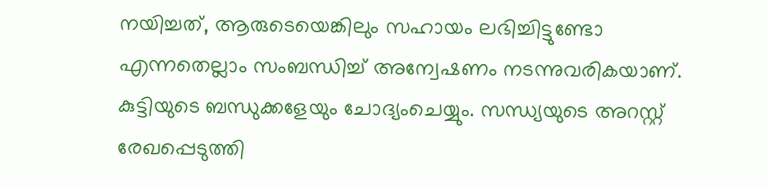നയിച്ചത്, ആരുടെയെങ്കിലും സഹായം ലഭിച്ചിട്ടുണ്ടോ എന്നതെല്ലാം സംബന്ധിച്ച് അന്വേഷണം നടന്നുവരികയാണ്. കുട്ടിയുടെ ബന്ധുക്കളേയും ചോദ്യംചെയ്യും. സന്ധ്യയുടെ അറസ്റ്റ് രേഖപ്പെടുത്തി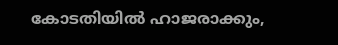കോടതിയില്‍ ഹാജരാക്കും,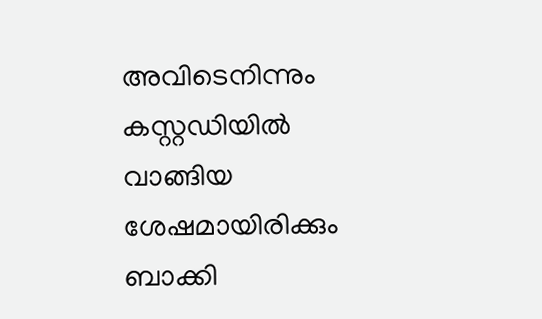അവിടെനിന്നും കസ്റ്റഡിയില്‍ വാങ്ങിയ ശേഷമായിരിക്കും ബാക്കി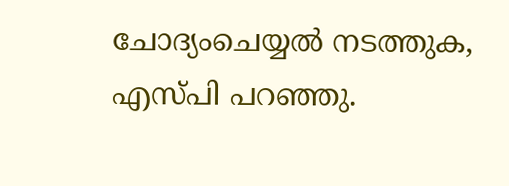ചോദ്യംചെയ്യല്‍ നടത്തുക, എസ്പി പറഞ്ഞു.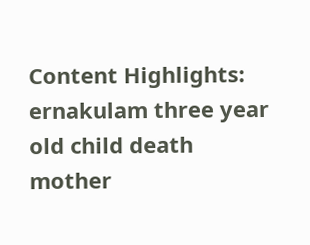Content Highlights: ernakulam three year old child death mother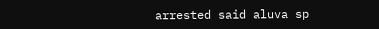arrested said aluva sp